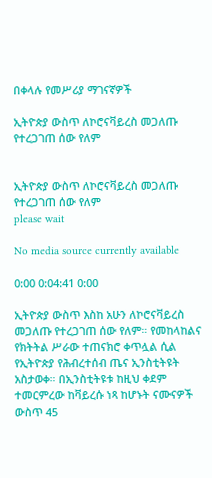በቀላሉ የመሥሪያ ማገናኛዎች

ኢትዮጵያ ውስጥ ለኮሮናቫይረስ መጋለጡ የተረጋገጠ ሰው የለም


ኢትዮጵያ ውስጥ ለኮሮናቫይረስ መጋለጡ የተረጋገጠ ሰው የለም
please wait

No media source currently available

0:00 0:04:41 0:00

ኢትዮጵያ ውስጥ እስከ አሁን ለኮሮናቫይረስ መጋለጡ የተረጋገጠ ሰው የለም። የመከላከልና የክትትል ሥራው ተጠናክሮ ቀጥሏል ሲል የኢትዮጵያ የሕብረተሰብ ጤና ኢንስቲትዩት አስታወቀ። በኢንስቲትዩቱ ከዚህ ቀደም ተመርምረው ከቫይረሱ ነጻ ከሆኑት ናሙናዎች ውስጥ 45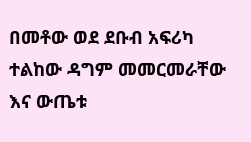በመቶው ወደ ደቡብ አፍሪካ ተልከው ዳግም መመርመራቸው እና ውጤቱ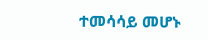ተመሳሳይ መሆኑ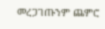መረጋገጡንም ጨምሮ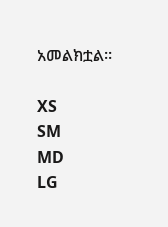አመልክቷል።

XS
SM
MD
LG